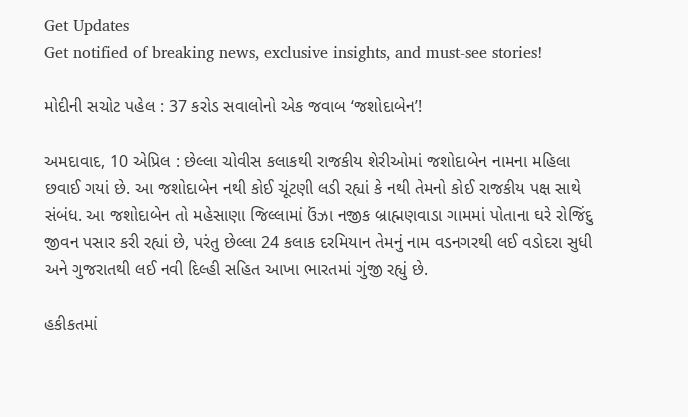Get Updates
Get notified of breaking news, exclusive insights, and must-see stories!

મોદીની સચોટ પહેલ : 37 કરોડ સવાલોનો એક જવાબ ‘જશોદાબેન’!

અમદાવાદ, 10 એપ્રિલ : છેલ્લા ચોવીસ કલાકથી રાજકીય શેરીઓમાં જશોદાબેન નામના મહિલા છવાઈ ગયાં છે. આ જશોદાબેન નથી કોઈ ચૂંટણી લડી રહ્યાં કે નથી તેમનો કોઈ રાજકીય પક્ષ સાથે સંબંધ. આ જશોદાબેન તો મહેસાણા જિલ્લામાં ઉંઝા નજીક બ્રાહ્મણવાડા ગામમાં પોતાના ઘરે રોજિંદુ જીવન પસાર કરી રહ્યાં છે, પરંતુ છેલ્લા 24 કલાક દરમિયાન તેમનું નામ વડનગરથી લઈ વડોદરા સુધી અને ગુજરાતથી લઈ નવી દિલ્હી સહિત આખા ભારતમાં ગુંજી રહ્યું છે.

હકીકતમાં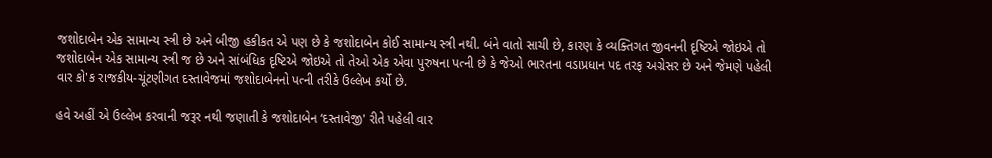જશોદાબેન એક સામાન્ય સ્ત્રી છે અને બીજી હકીકત એ પણ છે કે જશોદાબેન કોઈ સામાન્ય સ્ત્રી નથી. બંને વાતો સાચી છે, કારણ કે વ્યક્તિગત જીવનની દૃષ્ટિએ જોઇએ તો જશોદાબેન એક સામાન્ય સ્ત્રી જ છે અને સાંબંધિક દૃષ્ટિએ જોઇએ તો તેઓ એક એવા પુરુષના પત્ની છે કે જેઓ ભારતના વડાપ્રધાન પદ તરફ અગ્રેસર છે અને જેમણે પહેલી વાર કો'ક રાજકીય-ચૂંટણીગત દસ્તાવેજમાં જશોદાબેનનો પત્ની તરીકે ઉલ્લેખ કર્યો છે.

હવે અહીં એ ઉલ્લેખ કરવાની જરૂર નથી જણાતી કે જશોદાબેન ‘દસ્તાવેજી' રીતે પહેલી વાર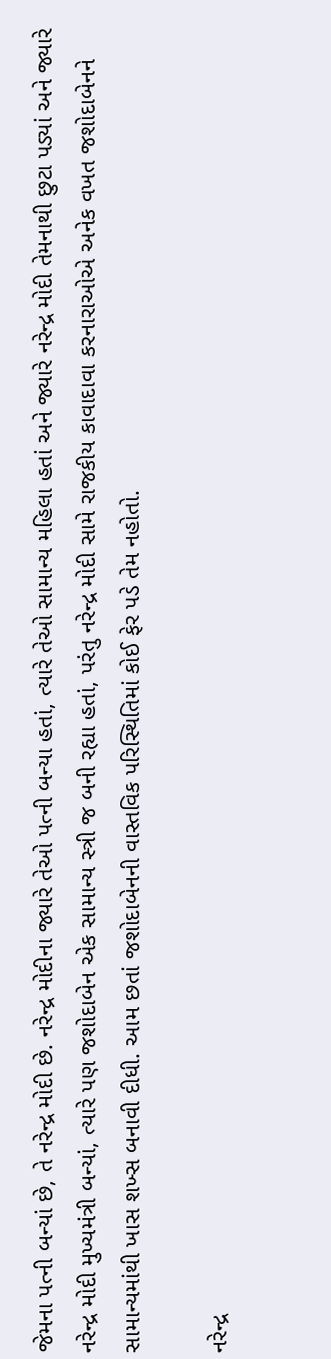જેમના પત્ની બન્યાં છે, તે નરેન્દ્ર મોદી છે. નરેન્દ્ર મોદીના જ્યારે તેઓ પત્ની બન્યા હતાં, ત્યારે તેઓ સામાન્ય મહિલા હતાં અને જ્યારે નરેન્દ્ર મોદી તેમનાથી છુટા પડ્યાં અને જ્યારે નરેન્દ્ર મોદી મુખ્યમંત્રી બન્યાં, ત્યારે પણ જશોદાબેન એક સામાન્ય સ્ત્રી જ બની રહ્યા હતાં, પરંતુ નરેન્દ્ર મોદી સામે રાજકીય કાવાદાવા કરનારાઓએ અનેક વખત જશોદાબેનને સામાન્યમાંથી ખાસ શખ્સ બનાવી દીધી. આમ છતાં જશોદાબેનની વાસ્તવિક પરિસ્થિતિમાં કોઈ ફેર પડે તેમ નહોતો.

નરેન્દ્ર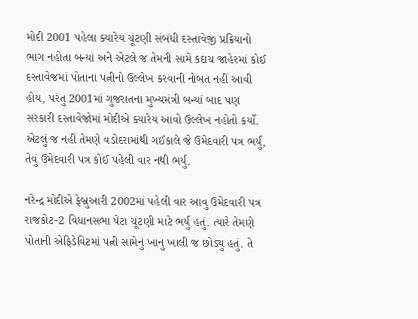મોદી 2001 પહેલા ક્યારેય ચૂંટણી સંબંધી દસ્તાવેજી પ્રક્રિયાનો ભાગ નહોતા બન્યાં અને એટલે જ તેમની સામે કદાચ જાહેરમાં કોઈ દસ્તાવેજમાં પોતાના પત્નીનો ઉલ્લેખ કરવાની નોબત નહીં આવી હોય, પરંતુ 2001માં ગુજરાતના મુખ્યમંત્રી બન્યાં બાદ પણ સરકારી દસ્તાવેજોમાં મોદીએ ક્યારેય આવો ઉલ્લેખ નહોતો કર્યો. એટલું જ નહીં તેમણે વડોદરામાંથી ગઈકાલે જે ઉમેદવારી પત્ર ભર્યું, તેવું ઉમેદવારી પત્ર કોઈ પહેલી વાર નથી ભર્યું.

નરેન્દ્ર મોદીએ ફેબ્રુઆરી 2002માં પહેલી વાર આવુ ઉમેદવારી પત્ર રાજકોટ-2 વિધાનસભા પેટા ચૂંટણી માટે ભર્યુ હતું. ત્યારે તેમણે પોતાની એફિડેવિટમાં પત્ની સામેનું ખાનુ ખાલી જ છોડ્યુ હતું. તે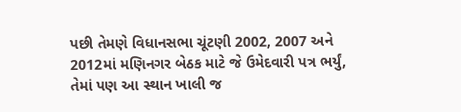પછી તેમણે વિધાનસભા ચૂંટણી 2002, 2007 અને 2012માં મણિનગર બેઠક માટે જે ઉમેદવારી પત્ર ભર્યું, તેમાં પણ આ સ્થાન ખાલી જ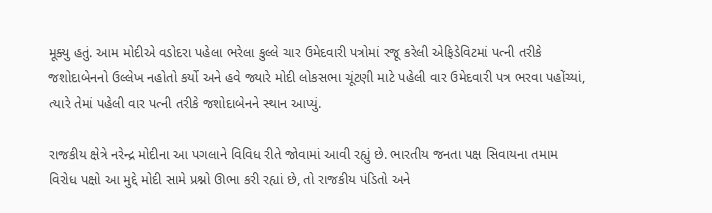મૂક્યુ હતું. આમ મોદીએ વડોદરા પહેલા ભરેલા કુલ્લે ચાર ઉમેદવારી પત્રોમાં રજૂ કરેલી એફિડેવિટમાં પત્ની તરીકે જશોદાબેનનો ઉલ્લેખ નહોતો કર્યો અને હવે જ્યારે મોદી લોકસભા ચૂંટણી માટે પહેલી વાર ઉમેદવારી પત્ર ભરવા પહોંચ્યાં, ત્યારે તેમાં પહેલી વાર પત્ની તરીકે જશોદાબેનને સ્થાન આપ્યું.

રાજકીય ક્ષેત્રે નરેન્દ્ર મોદીના આ પગલાને વિવિધ રીતે જોવામાં આવી રહ્યું છે. ભારતીય જનતા પક્ષ સિવાયના તમામ વિરોધ પક્ષો આ મુદ્દે મોદી સામે પ્રશ્નો ઊભા કરી રહ્યાં છે, તો રાજકીય પંડિતો અને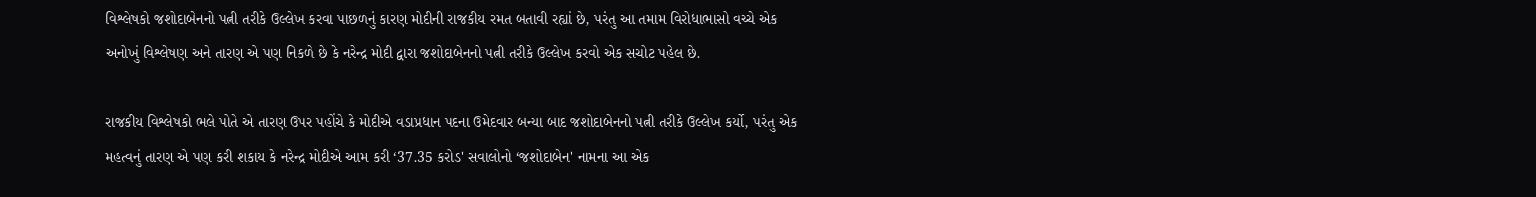વિશ્લેષકો જશોદાબેનનો પત્ની તરીકે ઉલ્લેખ કરવા પાછળનું કારણ મોદીની રાજકીય રમત બતાવી રહ્યાં છે, પરંતુ આ તમામ વિરોધાભાસો વચ્ચે એક અનોખું વિશ્લેષણ અને તારણ એ પણ નિકળે છે કે નરેન્દ્ર મોદી દ્વારા જશોદાબેનનો પત્ની તરીકે ઉલ્લેખ કરવો એક સચોટ પહેલ છે.

રાજકીય વિશ્લેષકો ભલે પોતે એ તારણ ઉપર પહોંચે કે મોદીએ વડાપ્રધાન પદના ઉમેદવાર બન્યા બાદ જશોદાબેનનો પત્ની તરીકે ઉલ્લેખ કર્યો, પરંતુ એક મહત્વનું તારણ એ પણ કરી શકાય કે નરેન્દ્ર મોદીએ આમ કરી ‘37.35 કરોડ' સવાલોનો ‘જશોદાબેન' નામના આ એક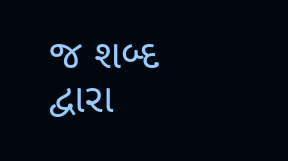જ શબ્દ દ્વારા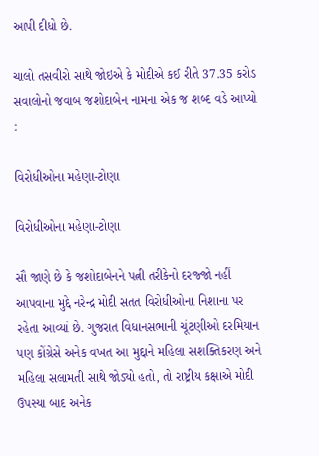આપી દીધો છે.

ચાલો તસવીરો સાથે જોઇએ કે મોદીએ કઈ રીતે 37.35 કરોડ સવાલોનો જવાબ જશોદાબેન નામના એક જ શબ્દ વડે આપ્યો :

વિરોધીઓના મહેણા-ટોણા

વિરોધીઓના મહેણા-ટોણા

સૌ જાણે છે કે જશોદાબેનને પત્ની તરીકેનો દરજ્જો નહીં આપવાના મુદ્દે નરેન્દ્ર મોદી સતત વિરોધીઓના નિશાના પર રહેતા આવ્યાં છે. ગુજરાત વિધાનસભાની ચૂંટણીઓ દરમિયાન પણ કોંગ્રેસે અનેક વખત આ મુદ્દાને મહિલા સશક્તિકરણ અને મહિલા સલામતી સાથે જોડ્યો હતો, તો રાષ્ટ્રીય કક્ષાએ મોદી ઉપસ્યા બાદ અનેક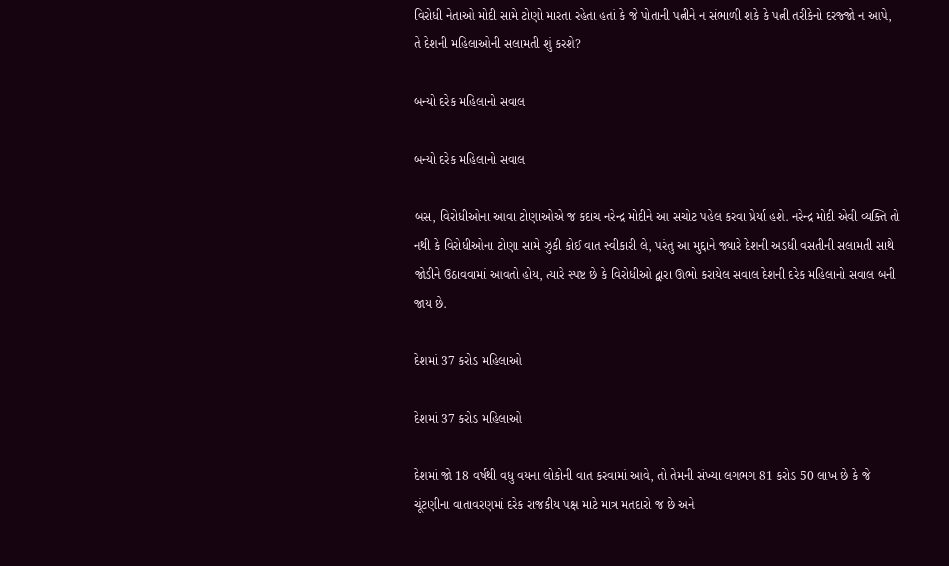વિરોધી નેતાઓ મોદી સામે ટોણો મારતા રહેતા હતાં કે જે પોતાની પત્નીને ન સંભાળી શકે કે પત્ની તરીકેનો દરજ્જો ન આપે, તે દેશની મહિલાઓની સલામતી શું કરશે?

બન્યો દરેક મહિલાનો સવાલ

બન્યો દરેક મહિલાનો સવાલ

બસ, વિરોધીઓના આવા ટોણાઓએ જ કદાચ નરેન્દ્ર મોદીને આ સચોટ પહેલ કરવા પ્રેર્યા હશે. નરેન્દ્ર મોદી એવી વ્યક્તિ તો નથી કે વિરોધીઓના ટોણા સામે ઝુકી કોઈ વાત સ્વીકારી લે, પરંતુ આ મુદ્દાને જ્યારે દેશની અડધી વસતીની સલામતી સાથે જોડીને ઉઠાવવામાં આવતો હોય, ત્યારે સ્પષ્ટ છે કે વિરોધીઓ દ્વારા ઊભો કરાયેલ સવાલ દેશની દરેક મહિલાનો સવાલ બની જાય છે.

દેશમાં 37 કરોડ મહિલાઓ

દેશમાં 37 કરોડ મહિલાઓ

દેશમાં જો 18 વર્ષથી વધુ વયના લોકોની વાત કરવામાં આવે, તો તેમની સંખ્યા લગભગ 81 કરોડ 50 લાખ છે કે જે ચૂંટણીના વાતાવરણમાં દરેક રાજકીય પક્ષ માટે માત્ર મતદારો જ છે અને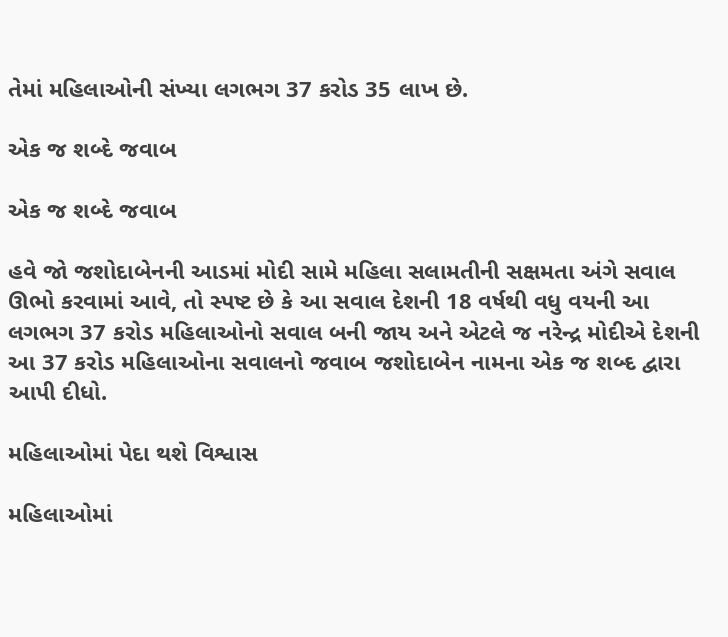તેમાં મહિલાઓની સંખ્યા લગભગ 37 કરોડ 35 લાખ છે.

એક જ શબ્દે જવાબ

એક જ શબ્દે જવાબ

હવે જો જશોદાબેનની આડમાં મોદી સામે મહિલા સલામતીની સક્ષમતા અંગે સવાલ ઊભો કરવામાં આવે, તો સ્પષ્ટ છે કે આ સવાલ દેશની 18 વર્ષથી વધુ વયની આ લગભગ 37 કરોડ મહિલાઓનો સવાલ બની જાય અને એટલે જ નરેન્દ્ર મોદીએ દેશની આ 37 કરોડ મહિલાઓના સવાલનો જવાબ જશોદાબેન નામના એક જ શબ્દ દ્વારા આપી દીધો.

મહિલાઓમાં પેદા થશે વિશ્વાસ

મહિલાઓમાં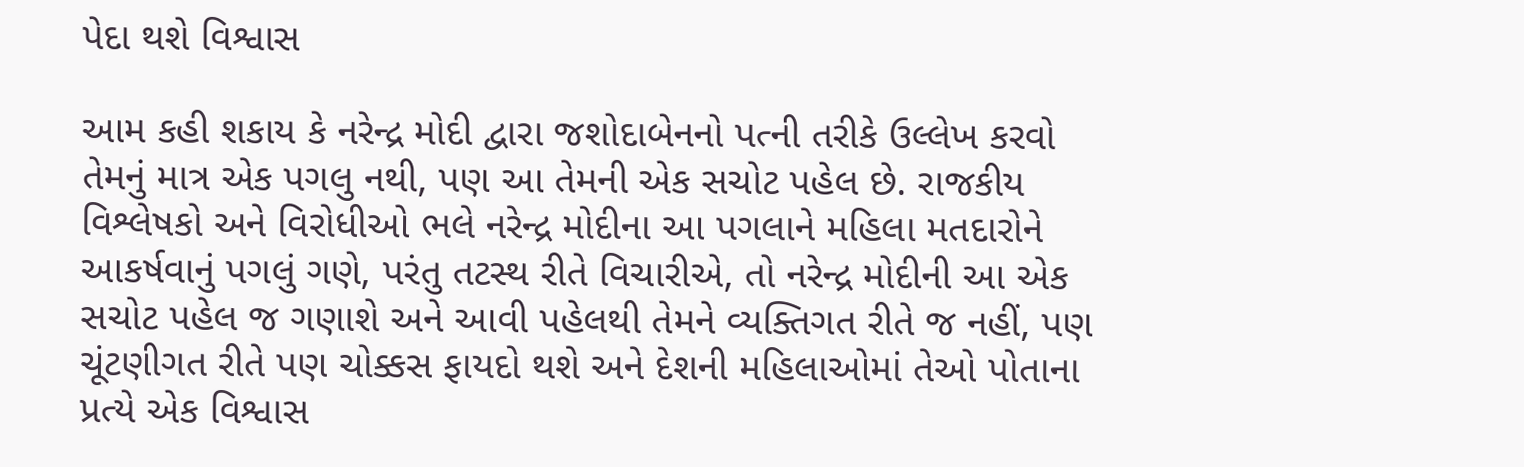પેદા થશે વિશ્વાસ

આમ કહી શકાય કે નરેન્દ્ર મોદી દ્વારા જશોદાબેનનો પત્ની તરીકે ઉલ્લેખ કરવો તેમનું માત્ર એક પગલુ નથી, પણ આ તેમની એક સચોટ પહેલ છે. રાજકીય વિશ્લેષકો અને વિરોધીઓ ભલે નરેન્દ્ર મોદીના આ પગલાને મહિલા મતદારોને આકર્ષવાનું પગલું ગણે, પરંતુ તટસ્થ રીતે વિચારીએ, તો નરેન્દ્ર મોદીની આ એક સચોટ પહેલ જ ગણાશે અને આવી પહેલથી તેમને વ્યક્તિગત રીતે જ નહીં, પણ ચૂંટણીગત રીતે પણ ચોક્કસ ફાયદો થશે અને દેશની મહિલાઓમાં તેઓ પોતાના પ્રત્યે એક વિશ્વાસ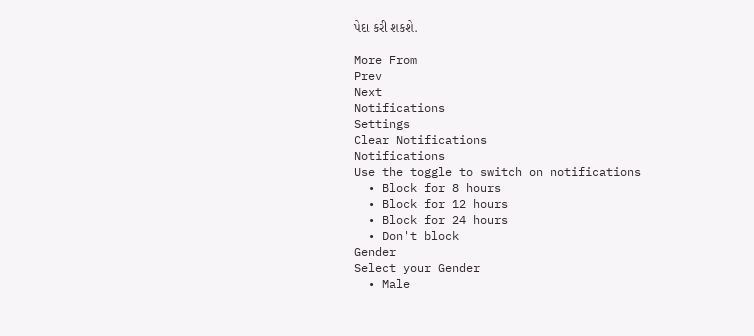પેદા કરી શકશે.

More From
Prev
Next
Notifications
Settings
Clear Notifications
Notifications
Use the toggle to switch on notifications
  • Block for 8 hours
  • Block for 12 hours
  • Block for 24 hours
  • Don't block
Gender
Select your Gender
  • Male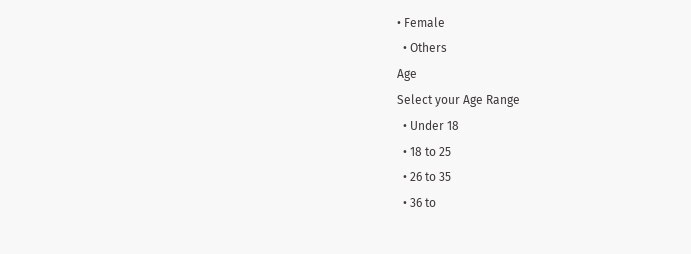• Female
  • Others
Age
Select your Age Range
  • Under 18
  • 18 to 25
  • 26 to 35
  • 36 to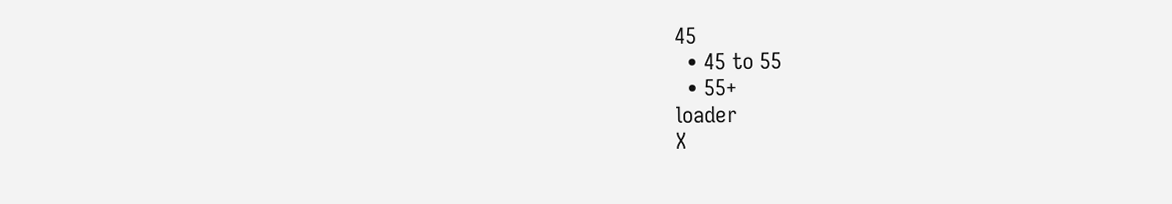45
  • 45 to 55
  • 55+
loader
X